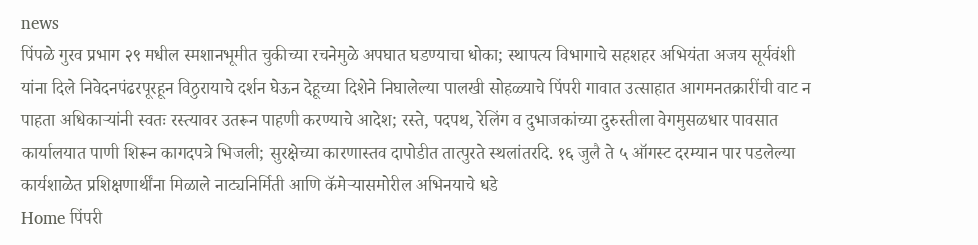news
पिंपळे गुरव प्रभाग २९ मधील स्मशानभूमीत चुकीच्या रचनेमुळे अपघात घडण्याचा धोका; स्थापत्य विभागाचे सहशहर अभियंता अजय सूर्यवंशी यांना दिले निवेदनपंढरपूरहून विठुरायाचे दर्शन घेऊन देहूच्या दिशेने निघालेल्या पालखी सोहळ्याचे पिंपरी गावात उत्साहात आगमनतक्रारींची वाट न पाहता अधिकाऱ्यांनी स्वतः रस्त्यावर उतरून पाहणी करण्याचे आदेश; रस्ते, पदपथ, रेलिंग व दुभाजकांच्या दुरुस्तीला वेगमुसळधार पावसात कार्यालयात पाणी शिरून कागदपत्रे भिजली; सुरक्षेच्या कारणास्तव दापोडीत तात्पुरते स्थलांतरदि. १६ जुलै ते ५ ऑगस्ट दरम्यान पार पडलेल्या कार्यशाळेत प्रशिक्षणार्थींना मिळाले नाट्यनिर्मिती आणि कॅमेऱ्यासमोरील अभिनयाचे धडे
Home पिंपरी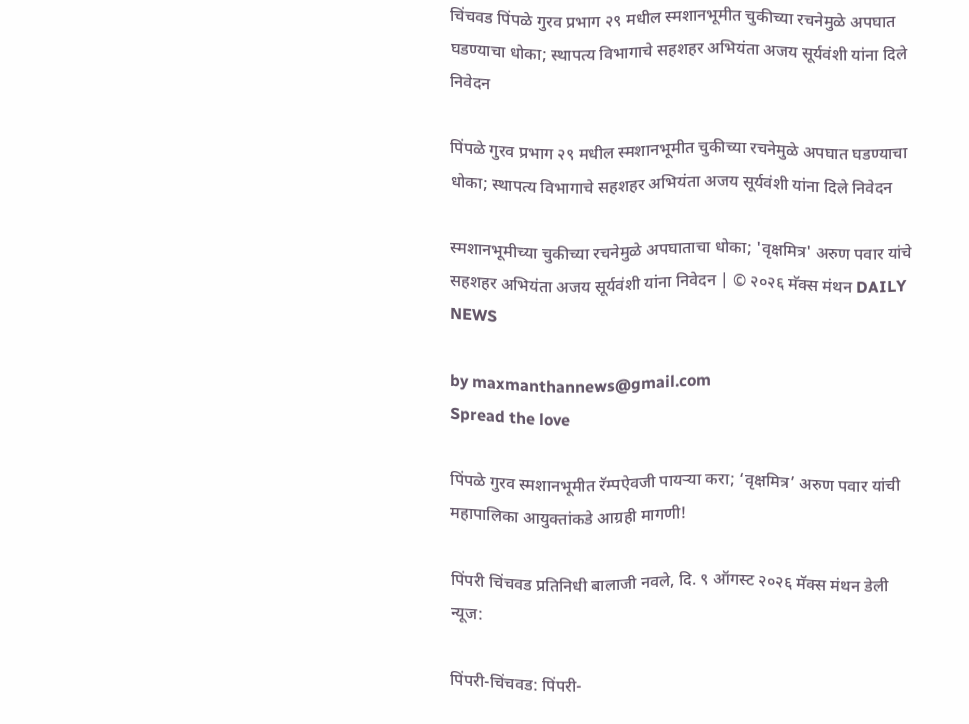चिंचवड पिंपळे गुरव प्रभाग २९ मधील स्मशानभूमीत चुकीच्या रचनेमुळे अपघात घडण्याचा धोका; स्थापत्य विभागाचे सहशहर अभियंता अजय सूर्यवंशी यांना दिले निवेदन

पिंपळे गुरव प्रभाग २९ मधील स्मशानभूमीत चुकीच्या रचनेमुळे अपघात घडण्याचा धोका; स्थापत्य विभागाचे सहशहर अभियंता अजय सूर्यवंशी यांना दिले निवेदन

स्मशानभूमीच्या चुकीच्या रचनेमुळे अपघाताचा धोका; 'वृक्षमित्र' अरुण पवार यांचे सहशहर अभियंता अजय सूर्यवंशी यांना निवेदन | © २०२६ मॅक्स मंथन DAILY NEWS

by maxmanthannews@gmail.com
Spread the love

पिंपळे गुरव स्मशानभूमीत रॅम्पऐवजी पायऱ्या करा; ‘वृक्षमित्र’ अरुण पवार यांची महापालिका आयुक्तांकडे आग्रही मागणी!

पिंपरी चिंचवड प्रतिनिधी बालाजी नवले, दि. ९ ऑगस्ट २०२६ मॅक्स मंथन डेली न्यूज:

पिंपरी-चिंचवड: पिंपरी-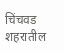चिंचवड शहरातील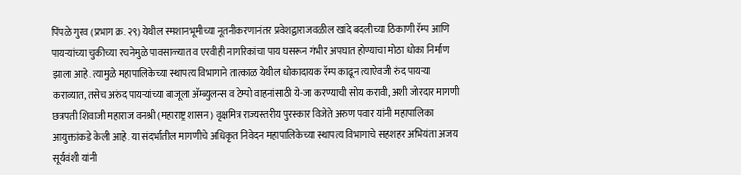पिंपळे गुरव (प्रभाग क्र. २९) येथील स्मशानभूमीच्या नूतनीकरणानंतर प्रवेशद्वाराजवळील खांदे बदलीच्या ठिकाणी रॅम्प आणि पायऱ्यांच्या चुकीच्या रचनेमुळे पावसाळ्यात व एरवीही नागरिकांचा पाय घसरून गंभीर अपघात होण्याचा मोठा धोका निर्माण झाला आहे. त्यामुळे महापालिकेच्या स्थापत्य विभागाने तात्काळ येथील धोकादायक रॅम्प काढून त्याऐवजी रुंद पायऱ्या कराव्यात, तसेच अरुंद पायऱ्यांच्या बाजूला अ‍ॅम्ब्युलन्स व टेम्पो वाहनांसाठी ये-जा करण्याची सोय करावी, अशी जोरदार मागणी छत्रपती शिवाजी महाराज वनश्री (महाराष्ट्र शासन) वृक्षमित्र राज्यस्तरीय पुरस्कार विजेते अरुण पवार यांनी महापालिका आयुक्तांकडे केली आहे. या संदर्भातील मागणीचे अधिकृत निवेदन महापालिकेच्या स्थापत्य विभागाचे सहशहर अभियंता अजय सूर्यवंशी यांनी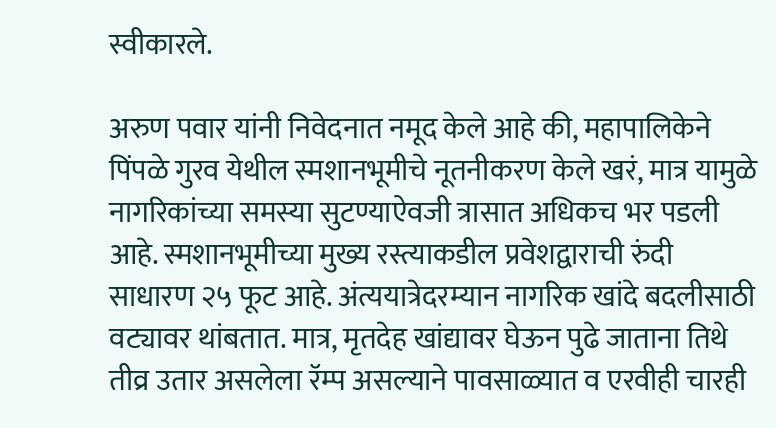स्वीकारले.

अरुण पवार यांनी निवेदनात नमूद केले आहे की, महापालिकेने पिंपळे गुरव येथील स्मशानभूमीचे नूतनीकरण केले खरं, मात्र यामुळे नागरिकांच्या समस्या सुटण्याऐवजी त्रासात अधिकच भर पडली आहे. स्मशानभूमीच्या मुख्य रस्त्याकडील प्रवेशद्वाराची रुंदी साधारण २५ फूट आहे. अंत्ययात्रेदरम्यान नागरिक खांदे बदलीसाठी वट्यावर थांबतात. मात्र, मृतदेह खांद्यावर घेऊन पुढे जाताना तिथे तीव्र उतार असलेला रॅम्प असल्याने पावसाळ्यात व एरवीही चारही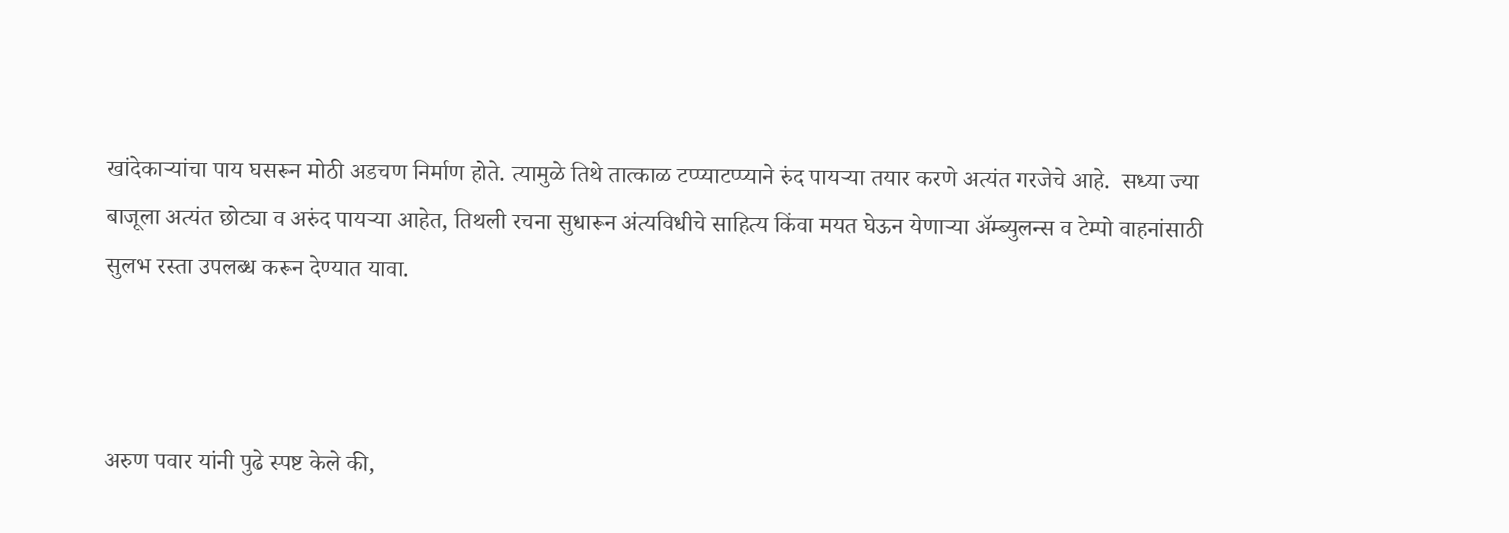खांदेकाऱ्यांचा पाय घसरून मोठी अडचण निर्माण होते. त्यामुळे तिथे तात्काळ टप्प्याटप्प्याने रुंद पायऱ्या तयार करणे अत्यंत गरजेचे आहे.  सध्या ज्या बाजूला अत्यंत छोट्या व अरुंद पायऱ्या आहेत, तिथली रचना सुधारून अंत्यविधीचे साहित्य किंवा मयत घेऊन येणाऱ्या अ‍ॅम्ब्युलन्स व टेम्पो वाहनांसाठी सुलभ रस्ता उपलब्ध करून देण्यात यावा.



अरुण पवार यांनी पुढे स्पष्ट केले की,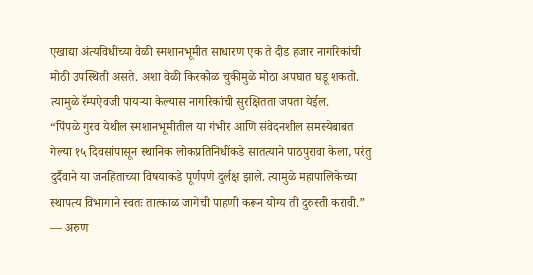एखाद्या अंत्यविधीच्या वेळी स्मशानभूमीत साधारण एक ते दीड हजार नागरिकांची मोठी उपस्थिती असते. अशा वेळी किरकोळ चुकीमुळे मोठा अपघात घडू शकतो. त्यामुळे रॅम्पऐवजी पायऱ्या केल्यास नागरिकांची सुरक्षितता जपता येईल.
“पिंपळे गुरव येथील स्मशानभूमीतील या गंभीर आणि संवेदनशील समस्येबाबत गेल्या १५ दिवसांपासून स्थानिक लोकप्रतिनिधींकडे सातत्याने पाठपुरावा केला, परंतु दुर्दैवाने या जनहिताच्या विषयाकडे पूर्णपणे दुर्लक्ष झाले. त्यामुळे महापालिकेच्या स्थापत्य विभागाने स्वतः तात्काळ जागेची पाहणी करून योग्य ती दुरुस्ती करावी.”
— अरुण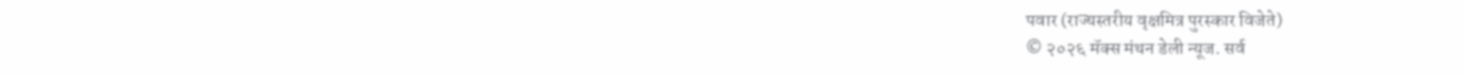पवार (राज्यस्तरीय वृक्षमित्र पुरस्कार विजेते)
© २०२६ मॅक्स मंथन डेली न्यूज. सर्व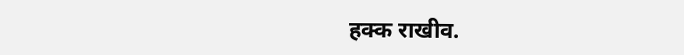हक्क राखीव.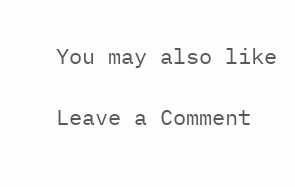You may also like

Leave a Comment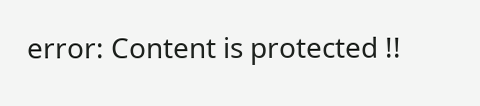error: Content is protected !!